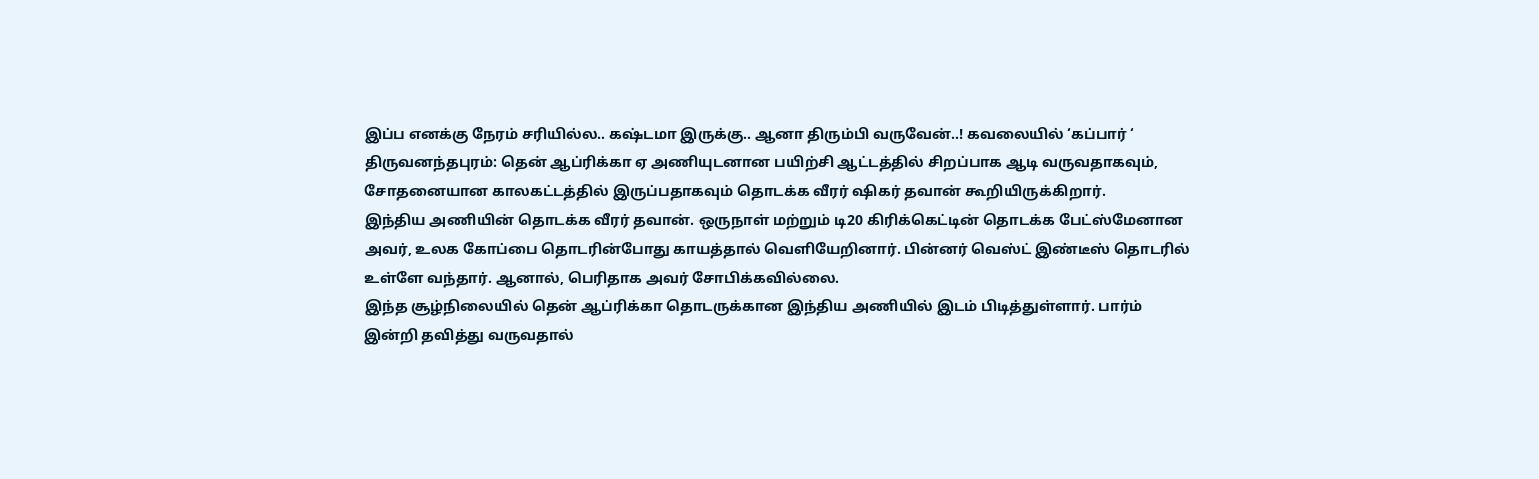இப்ப எனக்கு நேரம் சரியில்ல.. கஷ்டமா இருக்கு.. ஆனா திரும்பி வருவேன்..! கவலையில் ‘கப்பார் ‘
திருவனந்தபுரம்: தென் ஆப்ரிக்கா ஏ அணியுடனான பயிற்சி ஆட்டத்தில் சிறப்பாக ஆடி வருவதாகவும், சோதனையான காலகட்டத்தில் இருப்பதாகவும் தொடக்க வீரர் ஷிகர் தவான் கூறியிருக்கிறார்.
இந்திய அணியின் தொடக்க வீரர் தவான். ஒருநாள் மற்றும் டி20 கிரிக்கெட்டின் தொடக்க பேட்ஸ்மேனான அவர், உலக கோப்பை தொடரின்போது காயத்தால் வெளியேறினார். பின்னர் வெஸ்ட் இண்டீஸ் தொடரில் உள்ளே வந்தார். ஆனால், பெரிதாக அவர் சோபிக்கவில்லை.
இந்த சூழ்நிலையில் தென் ஆப்ரிக்கா தொடருக்கான இந்திய அணியில் இடம் பிடித்துள்ளார். பார்ம் இன்றி தவித்து வருவதால்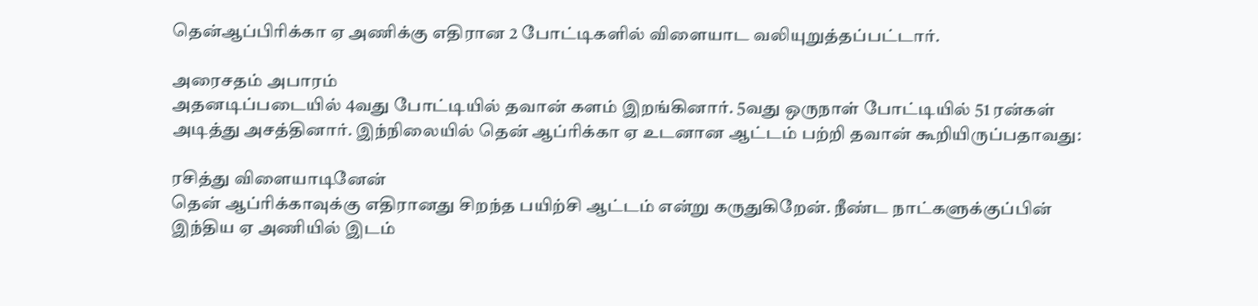தென்ஆப்பிரிக்கா ஏ அணிக்கு எதிரான 2 போட்டிகளில் விளையாட வலியுறுத்தப்பட்டார்.

அரைசதம் அபாரம்
அதனடிப்படையில் 4வது போட்டியில் தவான் களம் இறங்கினார். 5வது ஒருநாள் போட்டியில் 51 ரன்கள் அடித்து அசத்தினார். இந்நிலையில் தென் ஆப்ரிக்கா ஏ உடனான ஆட்டம் பற்றி தவான் கூறியிருப்பதாவது:

ரசித்து விளையாடினேன்
தென் ஆப்ரிக்காவுக்கு எதிரானது சிறந்த பயிற்சி ஆட்டம் என்று கருதுகிறேன். நீண்ட நாட்களுக்குப்பின் இந்திய ஏ அணியில் இடம்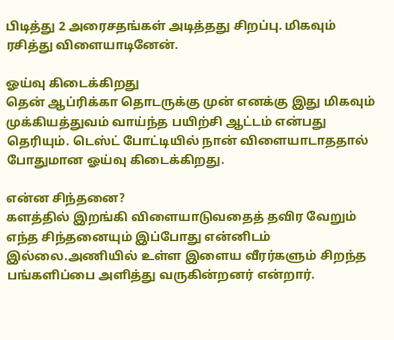பிடித்து 2 அரைசதங்கள் அடித்தது சிறப்பு. மிகவும் ரசித்து விளையாடினேன்.

ஓய்வு கிடைக்கிறது
தென் ஆப்ரிக்கா தொடருக்கு முன் எனக்கு இது மிகவும் முக்கியத்துவம் வாய்ந்த பயிற்சி ஆட்டம் என்பது தெரியும். டெஸ்ட் போட்டியில் நான் விளையாடாததால் போதுமான ஓய்வு கிடைக்கிறது.

என்ன சிந்தனை?
களத்தில் இறங்கி விளையாடுவதைத் தவிர வேறும் எந்த சிந்தனையும் இப்போது என்னிடம் இல்லை.அணியில் உள்ள இளைய வீரர்களும் சிறந்த பங்களிப்பை அளித்து வருகின்றனர் என்றார்.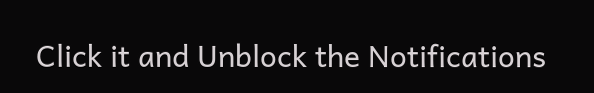Click it and Unblock the Notifications